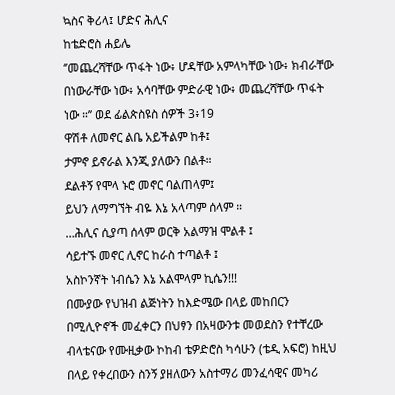ኳስና ቅሪላ፤ ሆድና ሕሊና
ከቴድሮስ ሐይሌ
‘’መጨረሻቸው ጥፋት ነው፥ ሆዳቸው አምላካቸው ነው፥ ክብራቸው በነውራቸው ነው፥ አሳባቸው ምድራዊ ነው፥ መጨረሻቸው ጥፋት ነው ።’’ ወደ ፊልጵስዩስ ሰዎች 3፥19
ዋሽቶ ለመኖር ልቤ አይችልም ከቶ፤
ታምኖ ይኖራል እንጂ ያለውን በልቶ።
ደልቶኝ የሞላ ኑሮ መኖር ባልጠላም፤
ይህን ለማግኘት ብዬ እኔ አላጣም ሰላም ።
…ሕሊና ሲያጣ ሰላም ወርቅ አልማዝ ሞልቶ ፤
ሳይተኙ መኖር ሊኖር ከራስ ተጣልቶ ፤
አስኮንኛት ነብሴን እኔ አልሞላም ኪሴን!!!
በሙያው የህዝብ ልጅነትን ከእድሜው በላይ መከበርን በሚሊዮኖች መፈቀርን በህፃን በአዛውንቱ መወደስን የተቸረው ብላቴናው የሙዚቃው ኮከብ ቴዎድሮስ ካሳሁን (ቴዲ አፍሮ) ከዚህ በላይ የቀረበውን ስንኝ ያዘለውን አስተማሪ መንፈሳዊና መካሪ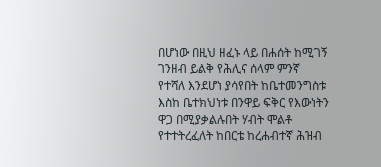በሆነው በዚህ ዘፈኑ ላይ በሐሰት ከሚገኝ ገንዘብ ይልቅ የሕሊና ሰላም ምንኛ የተሻለ እንደሆነ ያሳየበት ከቤተመንግስቱ እስከ ቤተክህነቱ በንዋይ ፍቅር የእውነትን ዋጋ በሚያቃልሉበት ሃብት ሞልቶ የተተትረፈለት ከበርቴ ከረሐብተኛ ሕዝብ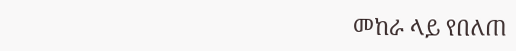መከራ ላይ የበለጠ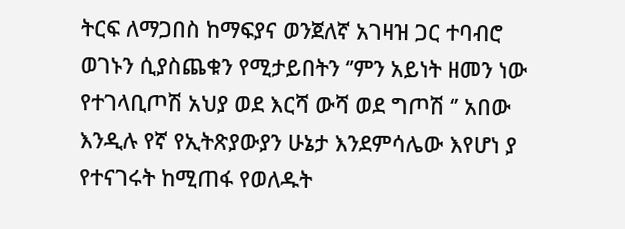ትርፍ ለማጋበስ ከማፍያና ወንጀለኛ አገዛዝ ጋር ተባብሮ ወገኑን ሲያስጨቁን የሚታይበትን ‘’ምን አይነት ዘመን ነው የተገላቢጦሽ አህያ ወደ እርሻ ውሻ ወደ ግጦሽ ‘’ አበው እንዲሉ የኛ የኢትጽያውያን ሁኔታ እንደምሳሌው እየሆነ ያ የተናገሩት ከሚጠፋ የወለዱት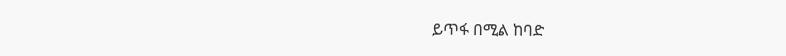ይጥፋ በሚል ከባድ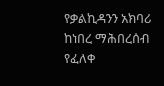የቃልኪዳንን አክባሪ ከነበረ ማሕበረሰብ የፈለቀ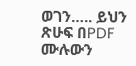ወገን….. ይህን ጽሁፍ በPDF ሙሉውን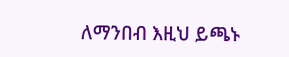ለማንበብ እዚህ ይጫኑ